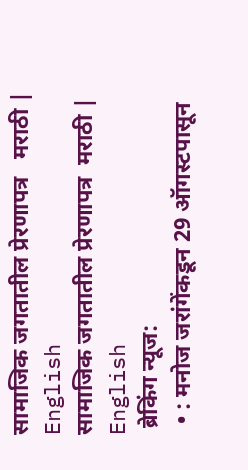सामाजिक जगतातील प्रेरणापत्र   मराठी | English
सामाजिक जगतातील प्रेरणापत्र  मराठी | English
 ब्रेकिंग न्यूज:
  • : मनोज जरांगेंकडून 29 ऑगस्टपासून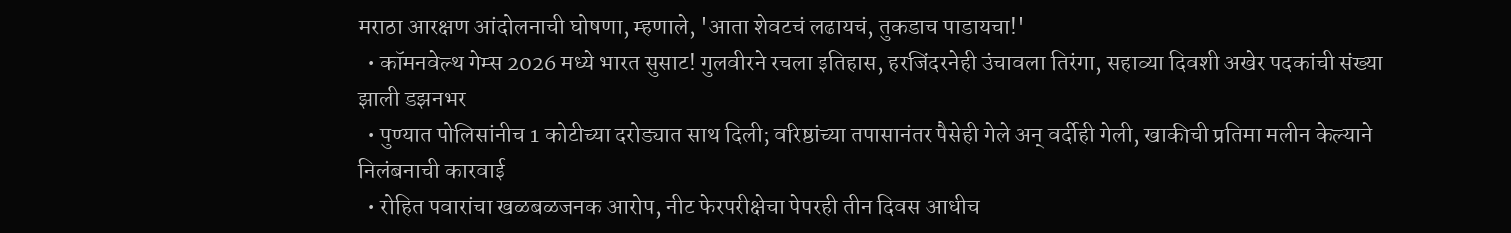मराठा आरक्षण आंदोलनाची घोषणा, म्हणाले, 'आता शेवटचं लढायचं, तुकडाच पाडायचा!'
  • कॉमनवेल्थ गेम्स 2026 मध्ये भारत सुसाट! गुलवीरने रचला इतिहास, हरजिंदरनेही उंचावला तिरंगा, सहाव्या दिवशी अखेर पदकांची संख्या झाली डझनभर
  • पुण्यात पोलिसांनीच 1 कोटीच्या दरोड्यात साथ दिली; वरिष्ठांच्या तपासानंतर पैसेही गेले अन् वर्दीही गेली, खाकीची प्रतिमा मलीन केल्याने निलंबनाची कारवाई
  • रोहित पवारांचा खळबळजनक आरोप, नीट फेरपरीक्षेचा पेपरही तीन दिवस आधीच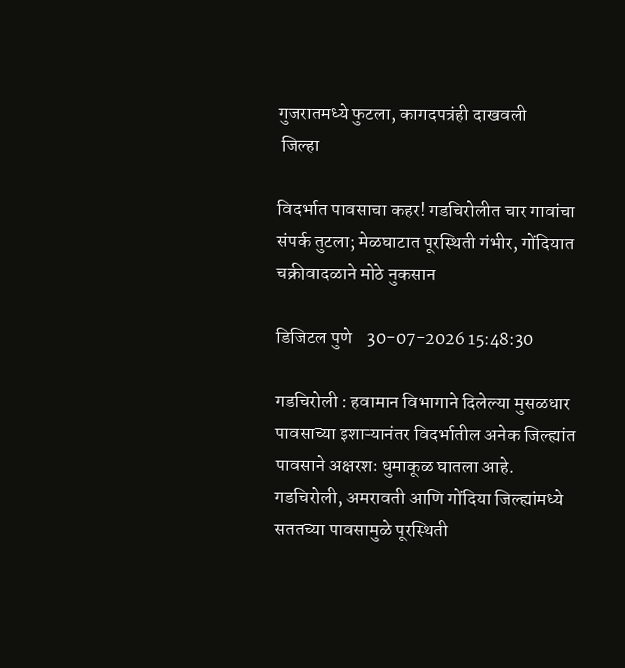गुजरातमध्ये फुटला, कागदपत्रंही दाखवली
 जिल्हा

विदर्भात पावसाचा कहर! गडचिरोलीत चार गावांचा संपर्क तुटला; मेळघाटात पूरस्थिती गंभीर, गोंदियात चक्रीवादळाने मोठे नुकसान

डिजिटल पुणे    30-07-2026 15:48:30

गडचिरोली : हवामान विभागाने दिलेल्या मुसळधार पावसाच्या इशाऱ्यानंतर विदर्भातील अनेक जिल्ह्यांत पावसाने अक्षरशः धुमाकूळ घातला आहे. गडचिरोली, अमरावती आणि गोंदिया जिल्ह्यांमध्ये सततच्या पावसामुळे पूरस्थिती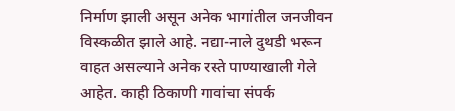निर्माण झाली असून अनेक भागांतील जनजीवन विस्कळीत झाले आहे. नद्या-नाले दुथडी भरून वाहत असल्याने अनेक रस्ते पाण्याखाली गेले आहेत. काही ठिकाणी गावांचा संपर्क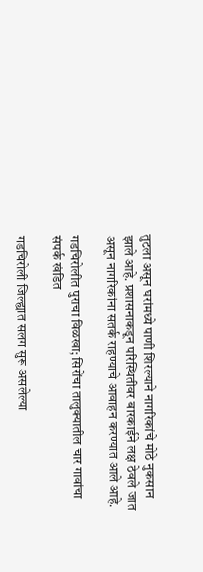तुटला असून घरांमध्ये पाणी शिरल्याने नागरिकांचे मोठे नुकसान झाले आहे. प्रशासनाकडून परिस्थितीवर बारकाईने लक्ष ठेवले जात असून नागरिकांना सतर्क राहण्याचे आवाहन करण्यात आले आहे.

गडचिरोलीत पुराचा विळखा; सिरोंचा तालुक्यातील चार गावांचा संपर्क खंडित

गडचिरोली जिल्ह्यात सलग सुरू असलेल्या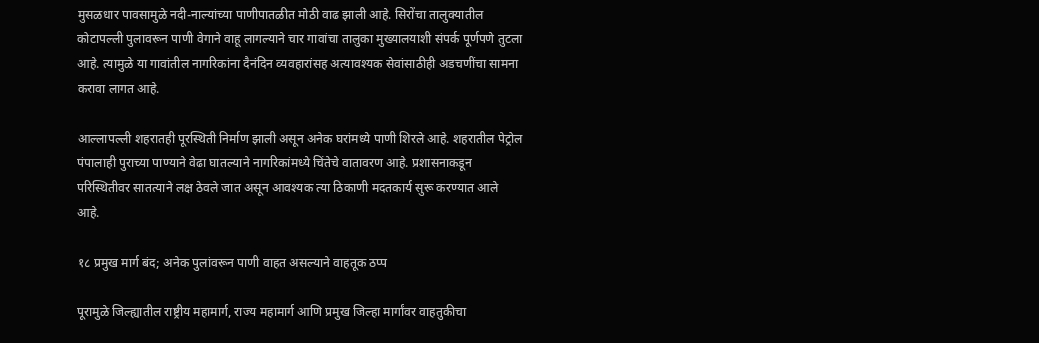मुसळधार पावसामुळे नदी-नाल्यांच्या पाणीपातळीत मोठी वाढ झाली आहे. सिरोंचा तालुक्यातील कोटापल्ली पुलावरून पाणी वेगाने वाहू लागल्याने चार गावांचा तालुका मुख्यालयाशी संपर्क पूर्णपणे तुटला आहे. त्यामुळे या गावांतील नागरिकांना दैनंदिन व्यवहारांसह अत्यावश्यक सेवांसाठीही अडचणींचा सामना करावा लागत आहे.

आल्लापल्ली शहरातही पूरस्थिती निर्माण झाली असून अनेक घरांमध्ये पाणी शिरले आहे. शहरातील पेट्रोल पंपालाही पुराच्या पाण्याने वेढा घातल्याने नागरिकांमध्ये चिंतेचे वातावरण आहे. प्रशासनाकडून परिस्थितीवर सातत्याने लक्ष ठेवले जात असून आवश्यक त्या ठिकाणी मदतकार्य सुरू करण्यात आले आहे.

१८ प्रमुख मार्ग बंद; अनेक पुलांवरून पाणी वाहत असल्याने वाहतूक ठप्प

पूरामुळे जिल्ह्यातील राष्ट्रीय महामार्ग, राज्य महामार्ग आणि प्रमुख जिल्हा मार्गांवर वाहतुकीचा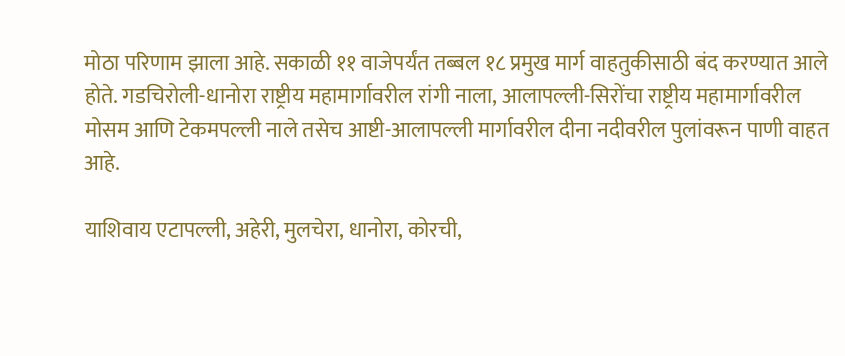मोठा परिणाम झाला आहे. सकाळी ११ वाजेपर्यंत तब्बल १८ प्रमुख मार्ग वाहतुकीसाठी बंद करण्यात आले होते. गडचिरोली-धानोरा राष्ट्रीय महामार्गावरील रांगी नाला, आलापल्ली-सिरोंचा राष्ट्रीय महामार्गावरील मोसम आणि टेकमपल्ली नाले तसेच आष्टी-आलापल्ली मार्गावरील दीना नदीवरील पुलांवरून पाणी वाहत आहे.

याशिवाय एटापल्ली, अहेरी, मुलचेरा, धानोरा, कोरची,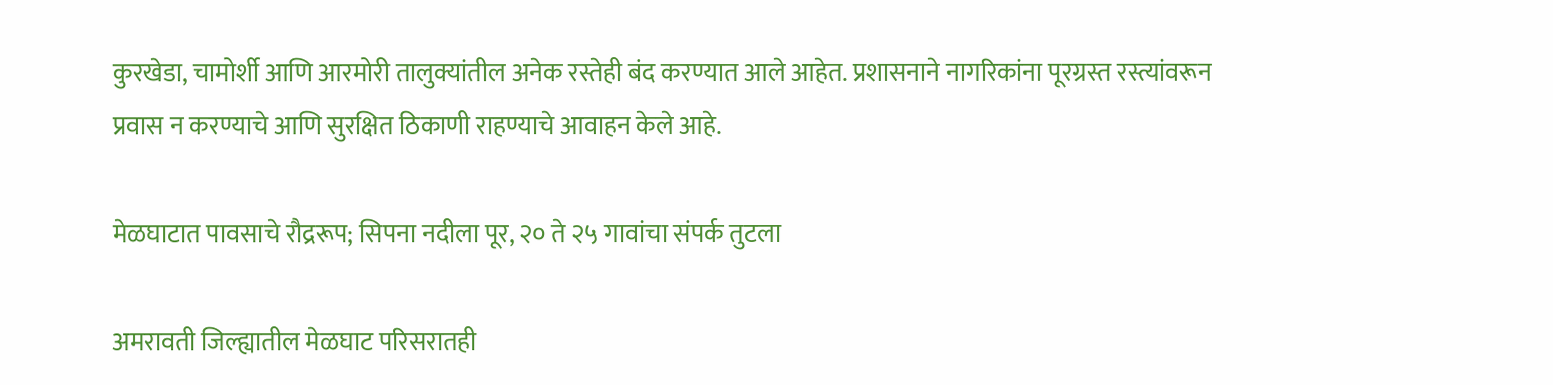कुरखेडा, चामोर्शी आणि आरमोरी तालुक्यांतील अनेक रस्तेही बंद करण्यात आले आहेत. प्रशासनाने नागरिकांना पूरग्रस्त रस्त्यांवरून प्रवास न करण्याचे आणि सुरक्षित ठिकाणी राहण्याचे आवाहन केले आहे.

मेळघाटात पावसाचे रौद्ररूप; सिपना नदीला पूर, २० ते २५ गावांचा संपर्क तुटला

अमरावती जिल्ह्यातील मेळघाट परिसरातही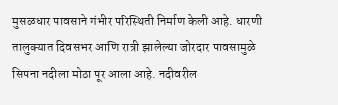मुसळधार पावसाने गंभीर परिस्थिती निर्माण केली आहे. धारणी तालुक्यात दिवसभर आणि रात्री झालेल्या जोरदार पावसामुळे सिपना नदीला मोठा पूर आला आहे. नदीवरील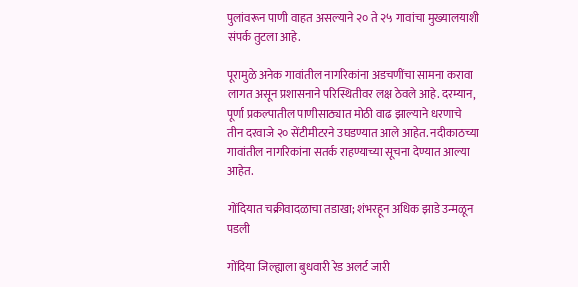पुलांवरून पाणी वाहत असल्याने २० ते २५ गावांचा मुख्यालयाशी संपर्क तुटला आहे.

पूरामुळे अनेक गावांतील नागरिकांना अडचणींचा सामना करावा लागत असून प्रशासनाने परिस्थितीवर लक्ष ठेवले आहे. दरम्यान, पूर्णा प्रकल्पातील पाणीसाठ्यात मोठी वाढ झाल्याने धरणाचे तीन दरवाजे २० सेंटीमीटरने उघडण्यात आले आहेत. नदीकाठच्या गावांतील नागरिकांना सतर्क राहण्याच्या सूचना देण्यात आल्या आहेत.

गोंदियात चक्रीवादळाचा तडाखा; शंभरहून अधिक झाडे उन्मळून पडली

गोंदिया जिल्ह्याला बुधवारी रेड अलर्ट जारी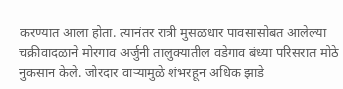करण्यात आला होता. त्यानंतर रात्री मुसळधार पावसासोबत आलेल्या चक्रीवादळाने मोरगाव अर्जुनी तालुक्यातील वडेगाव बंध्या परिसरात मोठे नुकसान केले. जोरदार वाऱ्यामुळे शंभरहून अधिक झाडे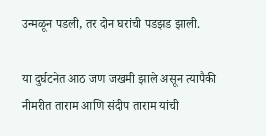उन्मळून पडली, तर दोन घरांची पडझड झाली.

या दुर्घटनेत आठ जण जखमी झाले असून त्यापैकी नीमरीत ताराम आणि संदीप ताराम यांची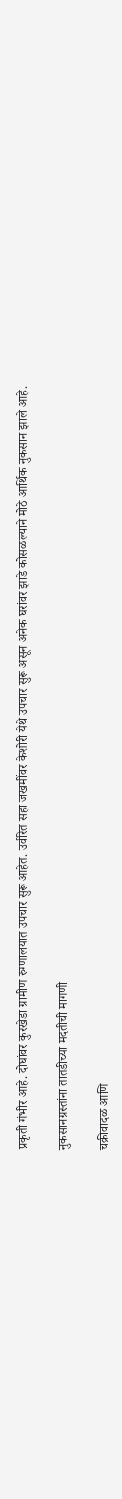प्रकृती गंभीर आहे. दोघांवर कुरखेडा ग्रामीण रुग्णालयात उपचार सुरू आहेत. उर्वरित सहा जखमींवर केशोरी येथे उपचार सुरू असून अनेक घरांवर झाडे कोसळल्याने मोठे आर्थिक नुकसान झाले आहे.

नुकसानग्रस्तांना तातडीच्या मदतीची मागणी

चक्रीवादळ आणि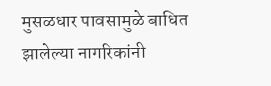मुसळधार पावसामुळे बाधित झालेल्या नागरिकांनी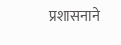प्रशासनाने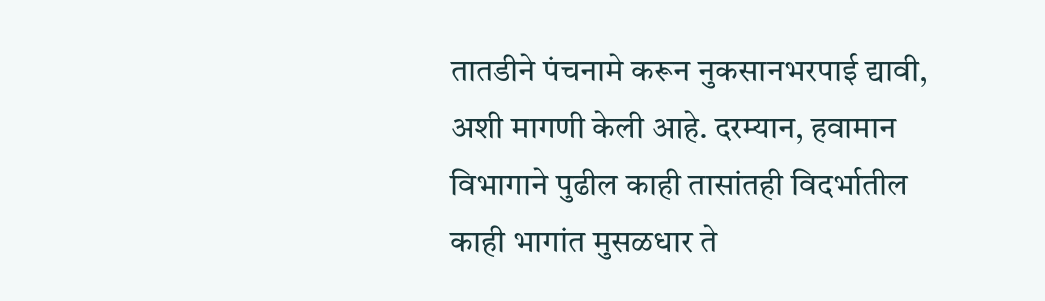तातडीने पंचनामे करून नुकसानभरपाई द्यावी, अशी मागणी केली आहे. दरम्यान, हवामान विभागाने पुढील काही तासांतही विदर्भातील काही भागांत मुसळधार ते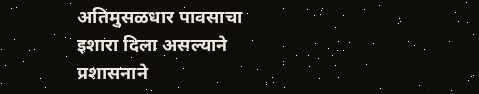अतिमुसळधार पावसाचा इशारा दिला असल्याने प्रशासनाने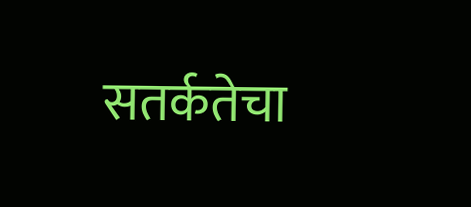सतर्कतेचा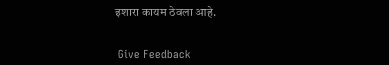इशारा कायम ठेवला आहे.


 Give Feedback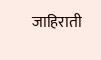जाहिराती